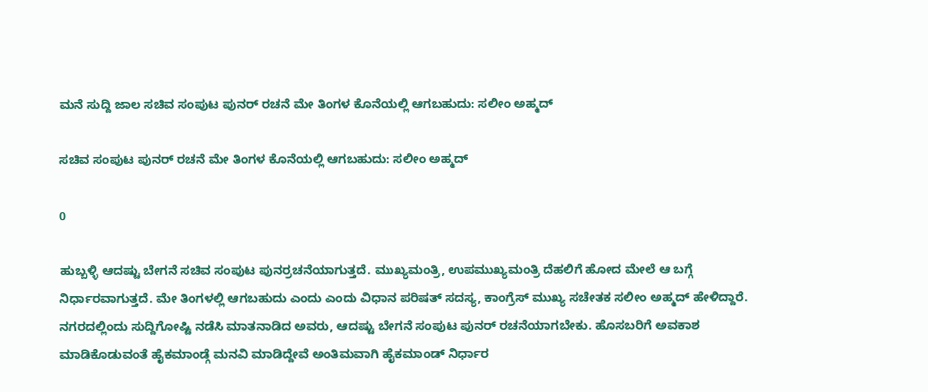ಮನೆ ಸುದ್ದಿ ಜಾಲ ಸಚಿವ ಸಂಪುಟ ಪುನರ್‌ ರಚನೆ ಮೇ ತಿಂಗಳ ಕೊನೆಯಲ್ಲಿ ಆಗಬಹುದು: ಸಲೀಂ ಅಹ್ಮದ್

ಸಚಿವ ಸಂಪುಟ ಪುನರ್‌ ರಚನೆ ಮೇ ತಿಂಗಳ ಕೊನೆಯಲ್ಲಿ ಆಗಬಹುದು: ಸಲೀಂ ಅಹ್ಮದ್

0

ಹುಬ್ಬಳ್ಳಿ ಆದಷ್ಟು ಬೇಗನೆ ಸಚಿವ ಸಂಪುಟ ಪುನರ್ರಚನೆಯಾಗುತ್ತದೆ. ಮುಖ್ಯಮಂತ್ರಿ, ಉಪಮುಖ್ಯಮಂತ್ರಿ ದೆಹಲಿಗೆ ಹೋದ ಮೇಲೆ ಆ ಬಗ್ಗೆ ನಿರ್ಧಾರವಾಗುತ್ತದೆ. ಮೇ ತಿಂಗಳಲ್ಲಿ ಆಗಬಹುದು ಎಂದು ಎಂದು ವಿಧಾನ ಪರಿಷತ್‌ ಸದಸ್ಯ, ಕಾಂಗ್ರೆಸ್ ಮುಖ್ಯ ಸಚೇತಕ ಸಲೀಂ ಅಹ್ಮದ್ ಹೇಳಿದ್ದಾರೆ. ನಗರದಲ್ಲಿಂದು ಸುದ್ದಿಗೋಷ್ಟಿ ನಡೆಸಿ ಮಾತನಾಡಿದ ಅವರು, ಆದಷ್ಟು ಬೇಗನೆ ಸಂಪುಟ ಪುನರ್‌ ರಚನೆಯಾಗಬೇಕು. ಹೊಸಬರಿಗೆ ಅವಕಾಶ ಮಾಡಿಕೊಡುವಂತೆ ಹೈಕಮಾಂಡ್ಗೆ ಮನವಿ ಮಾಡಿದ್ದೇವೆ ಅಂತಿಮವಾಗಿ ಹೈಕಮಾಂಡ್ ನಿರ್ಧಾರ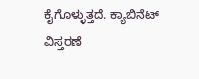ಕೈಗೊಳ್ಳುತ್ತದೆ. ಕ್ಯಾಬಿನೆಟ್ ವಿಸ್ತರಣೆ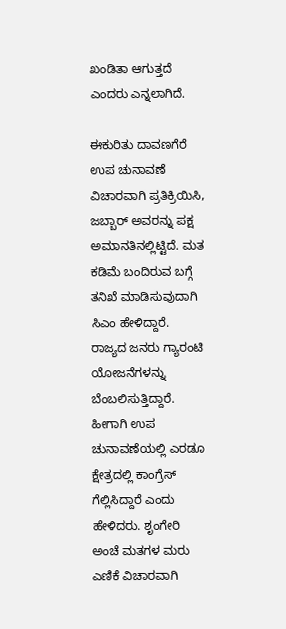ಖಂಡಿತಾ ಆಗುತ್ತದೆ ಎಂದರು ಎನ್ನಲಾಗಿದೆ.

ಈಕುರಿತು ದಾವಣಗೆರೆ ಉಪ ಚುನಾವಣೆ ವಿಚಾರವಾಗಿ ಪ್ರತಿಕ್ರಿಯಿಸಿ, ಜಬ್ಬಾರ್ ಅವರನ್ನು ಪಕ್ಷ ಅಮಾನತಿನಲ್ಲಿಟ್ಟಿದೆ. ಮತ ಕಡಿಮೆ ಬಂದಿರುವ ಬಗ್ಗೆ ತನಿಖೆ ಮಾಡಿಸುವುದಾಗಿ ಸಿಎಂ ಹೇಳಿದ್ದಾರೆ. ರಾಜ್ಯದ ಜನರು ಗ್ಯಾರಂಟಿ ಯೋಜನೆಗಳನ್ನು ಬೆಂಬಲಿಸುತ್ತಿದ್ದಾರೆ. ಹೀಗಾಗಿ ಉಪ ಚುನಾವಣೆಯಲ್ಲಿ ಎರಡೂ ಕ್ಷೇತ್ರದಲ್ಲಿ ಕಾಂಗ್ರೆಸ್ ಗೆಲ್ಲಿಸಿದ್ದಾರೆ ಎಂದು ಹೇಳಿದರು. ಶೃಂಗೇರಿ ಅಂಚೆ ಮತಗಳ ಮರು ಎಣಿಕೆ ವಿಚಾರವಾಗಿ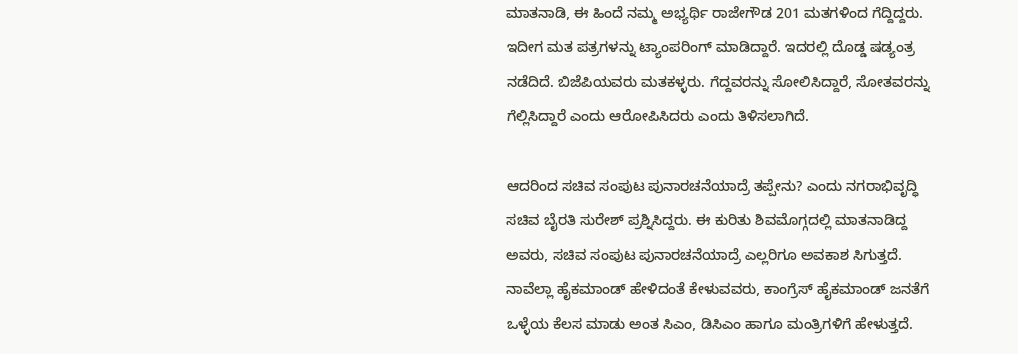ಮಾತನಾಡಿ, ಈ ಹಿಂದೆ ನಮ್ಮ ಅಭ್ಯರ್ಥಿ ರಾಜೇಗೌಡ 201 ಮತಗಳಿಂದ ಗೆದ್ದಿದ್ದರು. ಇದೀಗ ಮತ ಪತ್ರಗಳನ್ನು ಟ್ಯಾಂಪರಿಂಗ್ ಮಾಡಿದ್ದಾರೆ. ಇದರಲ್ಲಿ ದೊಡ್ಡ ಷಡ್ಯಂತ್ರ ನಡೆದಿದೆ. ಬಿಜೆಪಿಯವರು ಮತಕಳ್ಳರು. ಗೆದ್ದವರನ್ನು ಸೋಲಿಸಿದ್ದಾರೆ, ಸೋತವರನ್ನು ಗೆಲ್ಲಿಸಿದ್ದಾರೆ ಎಂದು ಆರೋಪಿಸಿದರು ಎಂದು ತಿಳಿಸಲಾಗಿದೆ.

ಆದರಿಂದ ಸಚಿವ ಸಂಪುಟ ಪುನಾರಚನೆಯಾದ್ರೆ ತಪ್ಪೇನು? ಎಂದು ನಗರಾಭಿವೃದ್ಧಿ ಸಚಿವ ಬೈರತಿ ಸುರೇಶ್ ಪ್ರಶ್ನಿಸಿದ್ದರು. ಈ ಕುರಿತು ಶಿವಮೊಗ್ಗದಲ್ಲಿ ಮಾತನಾಡಿದ್ದ ಅವರು, ಸಚಿವ ಸಂಪುಟ ಪುನಾರಚನೆಯಾದ್ರೆ ಎಲ್ಲರಿಗೂ ಅವಕಾಶ ಸಿಗುತ್ತದೆ. ನಾವೆಲ್ಲಾ ಹೈಕಮಾಂಡ್ ಹೇಳಿದಂತೆ ಕೇಳುವವರು, ಕಾಂಗ್ರೆಸ್ ಹೈಕಮಾಂಡ್ ಜನತೆಗೆ ಒಳ್ಳೆಯ ಕೆಲಸ ಮಾಡು ಅಂತ ಸಿಎಂ, ಡಿಸಿಎಂ ಹಾಗೂ ಮಂತ್ರಿಗಳಿಗೆ ಹೇಳುತ್ತದೆ.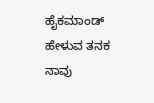ಹೈಕಮಾಂಡ್ ಹೇಳುವ ತನಕ ನಾವು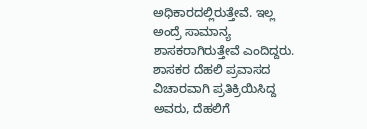ಅಧಿಕಾರದಲ್ಲಿರುತ್ತೇವೆ. ಇಲ್ಲ ಅಂದ್ರೆ ಸಾಮಾನ್ಯ ಶಾಸಕರಾಗಿರುತ್ತೇವೆ ಎಂದಿದ್ದರು. ಶಾಸಕರ ದೆಹಲಿ ಪ್ರವಾಸದ ವಿಚಾರವಾಗಿ ಪ್ರತಿಕ್ರಿಯಿಸಿದ್ದ ಅವರು, ದೆಹಲಿಗೆ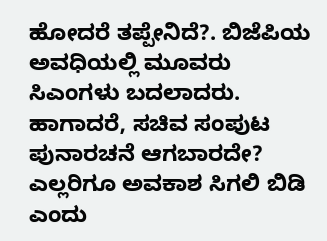ಹೋದರೆ ತಪ್ಪೇನಿದೆ?. ಬಿಜೆಪಿಯ ಅವಧಿಯಲ್ಲಿ ಮೂವರು ಸಿಎಂಗಳು ಬದಲಾದರು. ಹಾಗಾದರೆ, ಸಚಿವ ಸಂಪುಟ ಪುನಾರಚನೆ ಆಗಬಾರದೇ? ಎಲ್ಲರಿಗೂ ಅವಕಾಶ ಸಿಗಲಿ ಬಿಡಿ ಎಂದು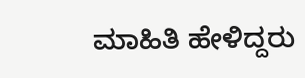ಮಾಹಿತಿ ಹೇಳಿದ್ದರು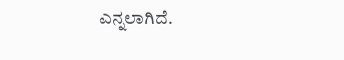ಎನ್ನಲಾಗಿದೆ.